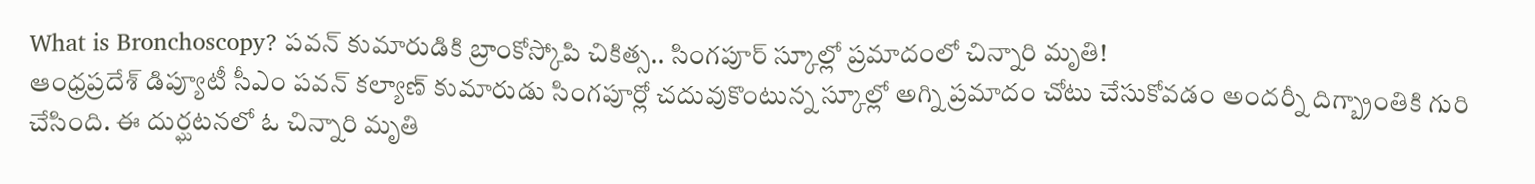What is Bronchoscopy? పవన్ కుమారుడికి బ్రాంకోస్కోపి చికిత్స.. సింగపూర్ స్కూల్లో ప్రమాదంలో చిన్నారి మృతి!
ఆంధ్రప్రదేశ్ డిప్యూటీ సీఎం పవన్ కల్యాణ్ కుమారుడు సింగపూర్లో చదువుకొంటున్న స్కూల్లో అగ్ని ప్రమాదం చోటు చేసుకోవడం అందర్నీ దిగ్బ్రాంతికి గురి చేసింది. ఈ దుర్ఘటనలో ఓ చిన్నారి మృతి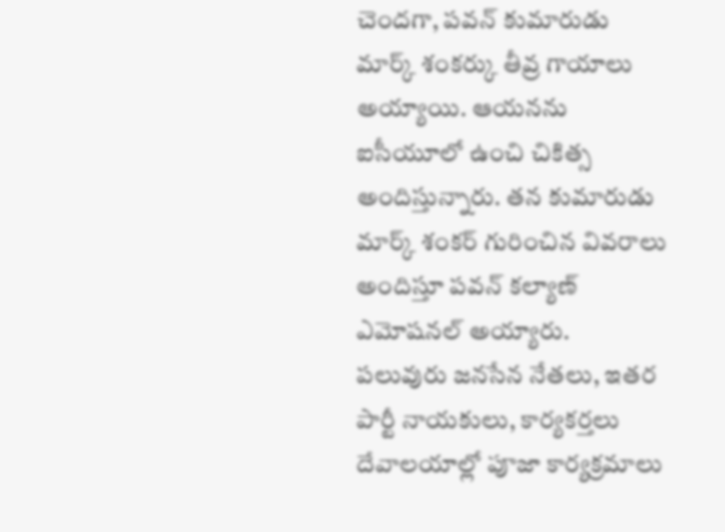చెందగా, పవన్ కుమారుడు మార్క్ శంకర్కు తీవ్ర గాయాలు అయ్యాయి. ఆయనను ఐసీయూలో ఉంచి చికిత్స అందిస్తున్నారు. తన కుమారుడు మార్క్ శంకర్ గురించిన వివరాలు అందిస్తూ పవన్ కల్యాణ్ ఎమోషనల్ అయ్యారు.
పలువురు జనసేన నేతలు, ఇతర పార్టీ నాయకులు, కార్యకర్తలు దేవాలయాల్లో పూజా కార్యక్రమాలు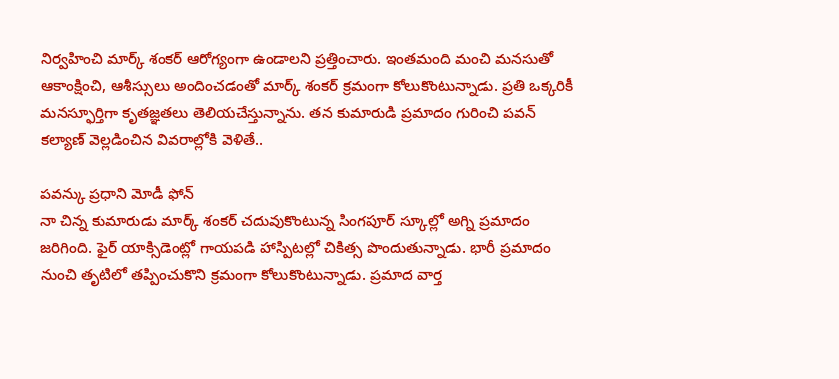నిర్వహించి మార్క్ శంకర్ ఆరోగ్యంగా ఉండాలని ప్రత్తించారు. ఇంతమంది మంచి మనసుతో ఆకాంక్షించి, ఆశీస్సులు అందించడంతో మార్క్ శంకర్ క్రమంగా కోలుకొంటున్నాడు. ప్రతి ఒక్కరికీ మనస్ఫూర్తిగా కృతజ్ఞతలు తెలియచేస్తున్నాను. తన కుమారుడి ప్రమాదం గురించి పవన్ కల్యాణ్ వెల్లడించిన వివరాల్లోకి వెళితే..

పవన్కు ప్రధాని మోడీ ఫోన్
నా చిన్న కుమారుడు మార్క్ శంకర్ చదువుకొంటున్న సింగపూర్ స్కూల్లో అగ్ని ప్రమాదం జరిగింది. ఫైర్ యాక్సిడెంట్లో గాయపడి హాస్పిటల్లో చికిత్స పొందుతున్నాడు. భారీ ప్రమాదం నుంచి తృటిలో తప్పించుకొని క్రమంగా కోలుకొంటున్నాడు. ప్రమాద వార్త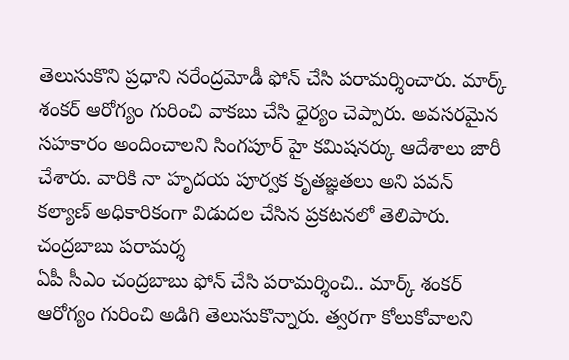తెలుసుకొని ప్రధాని నరేంద్రమోడీ ఫోన్ చేసి పరామర్శించారు. మార్క్ శంకర్ ఆరోగ్యం గురించి వాకబు చేసి ధైర్యం చెప్పారు. అవసరమైన సహకారం అందించాలని సింగపూర్ హై కమిషనర్కు ఆదేశాలు జారీ చేశారు. వారికి నా హృదయ పూర్వక కృతజ్ఞతలు అని పవన్ కల్యాణ్ అధికారికంగా విడుదల చేసిన ప్రకటనలో తెలిపారు.
చంద్రబాబు పరామర్శ
ఏపీ సీఎం చంద్రబాబు ఫోన్ చేసి పరామర్శించి.. మార్క్ శంకర్ ఆరోగ్యం గురించి అడిగి తెలుసుకొన్నారు. త్వరగా కోలుకోవాలని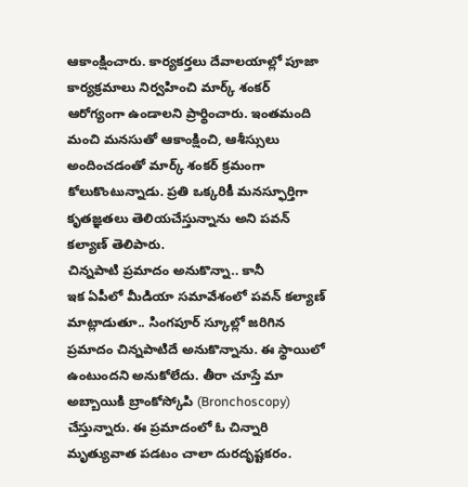ఆకాంక్షించారు. కార్యకర్తలు దేవాలయాల్లో పూజా కార్యక్రమాలు నిర్వహించి మార్క్ శంకర్ ఆరోగ్యంగా ఉండాలని ప్రార్థించారు. ఇంతమంది మంచి మనసుతో ఆకాంక్షించి, ఆశీస్సులు అందించడంతో మార్క్ శంకర్ క్రమంగా కోలుకొంటున్నాడు. ప్రతి ఒక్కరికీ మనస్ఫూర్తిగా కృతజ్ఞతలు తెలియచేస్తున్నాను అని పవన్ కల్యాణ్ తెలిపారు.
చిన్నపాటి ప్రమాదం అనుకొన్నా.. కానీ
ఇక ఏపీలో మీడియా సమావేశంలో పవన్ కల్యాణ్ మాట్లాడుతూ.. సింగపూర్ స్కూల్లో జరిగిన ప్రమాదం చిన్నపాటిదే అనుకొన్నాను. ఈ స్థాయిలో ఉంటుందని అనుకోలేదు. తీరా చూస్తే మా అబ్బాయికి బ్రాంకోస్కోపి (Bronchoscopy) చేస్తున్నారు. ఈ ప్రమాదంలో ఓ చిన్నారి మృత్యువాత పడటం చాలా దురదృష్టకరం.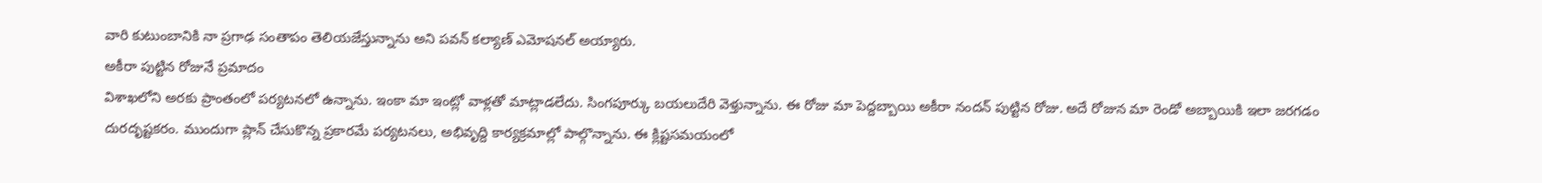వారి కుటుంబానికి నా ప్రగాఢ సంతాపం తెలియజేస్తున్నాను అని పవన్ కల్యాణ్ ఎమోషనల్ అయ్యారు.
అకీరా పుట్టిన రోజునే ప్రమాదం
విశాఖలోని అరకు ప్రాంతంలో పర్యటనలో ఉన్నాను. ఇంకా మా ఇంట్లో వాళ్లతో మాట్లాడలేదు. సింగపూర్కు బయలుదేరి వెళ్తున్నాను. ఈ రోజు మా పెద్దబ్బాయి అకీరా నందన్ పుట్టిన రోజు. అదే రోజున మా రెండో అబ్బాయికి ఇలా జరగడం దురదృష్టకరం. ముందుగా ప్లాన్ చేసుకొన్న ప్రకారమే పర్యటనలు, అభివృద్ది కార్యక్రమాల్లో పాల్గొన్నాను. ఈ క్లిష్టసమయంలో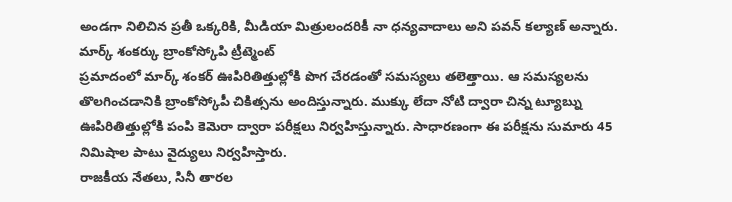అండగా నిలిచిన ప్రతీ ఒక్కరికి, మీడియా మిత్రులందరికీ నా ధన్యవాదాలు అని పవన్ కల్యాణ్ అన్నారు.
మార్క్ శంకర్కు బ్రాంకోస్కోపి ట్రీట్మెంట్
ప్రమాదంలో మార్క్ శంకర్ ఊపిరితిత్తుల్లోకి పొగ చేరడంతో సమస్యలు తలెత్తాయి. ఆ సమస్యలను తొలగించడానికి బ్రాంకోస్కోపీ చికిత్సను అందిస్తున్నారు. ముక్కు లేదా నోటి ద్వారా చిన్న ట్యూబ్ను ఊపిరితిత్తుల్లోకి పంపి కెమెరా ద్వారా పరీక్షలు నిర్వహిస్తున్నారు. సాధారణంగా ఈ పరీక్షను సుమారు 45 నిమిషాల పాటు వైద్యులు నిర్వహిస్తారు.
రాజకీయ నేతలు, సినీ తారల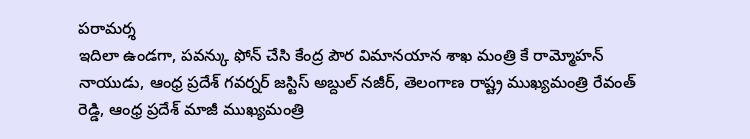పరామర్శ
ఇదిలా ఉండగా, పవన్కు ఫోన్ చేసి కేంద్ర పౌర విమానయాన శాఖ మంత్రి కే రామ్మోహన్ నాయుడు, ఆంధ్ర ప్రదేశ్ గవర్నర్ జస్టిస్ అబ్దుల్ నజీర్, తెలంగాణ రాష్ట్ర ముఖ్యమంత్రి రేవంత్ రెడ్డి, ఆంధ్ర ప్రదేశ్ మాజీ ముఖ్యమంత్రి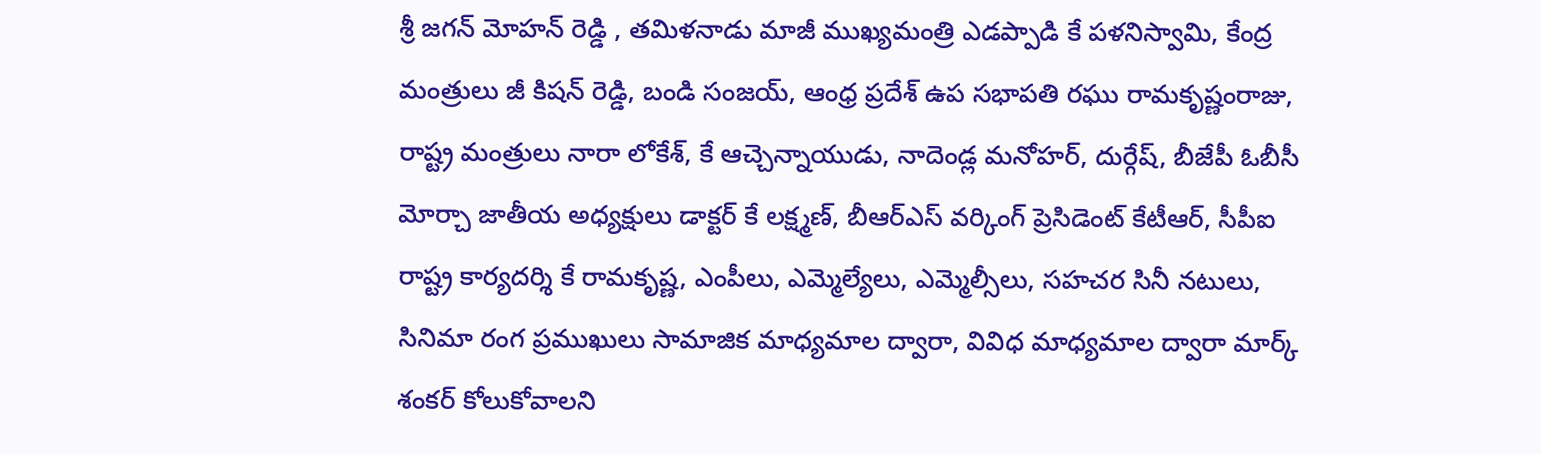శ్రీ జగన్ మోహన్ రెడ్డి , తమిళనాడు మాజీ ముఖ్యమంత్రి ఎడప్పాడి కే పళనిస్వామి, కేంద్ర మంత్రులు జీ కిషన్ రెడ్డి, బండి సంజయ్, ఆంధ్ర ప్రదేశ్ ఉప సభాపతి రఘు రామకృష్ణంరాజు, రాష్ట్ర మంత్రులు నారా లోకేశ్, కే ఆచ్చెన్నాయుడు, నాదెండ్ల మనోహర్, దుర్గేష్, బీజేపీ ఓబీసీ మోర్చా జాతీయ అధ్యక్షులు డాక్టర్ కే లక్ష్మణ్, బీఆర్ఎస్ వర్కింగ్ ప్రెసిడెంట్ కేటీఆర్, సీపీఐ రాష్ట్ర కార్యదర్శి కే రామకృష్ణ, ఎంపీలు, ఎమ్మెల్యేలు, ఎమ్మెల్సీలు, సహచర సినీ నటులు, సినిమా రంగ ప్రముఖులు సామాజిక మాధ్యమాల ద్వారా, వివిధ మాధ్యమాల ద్వారా మార్క్ శంకర్ కోలుకోవాలని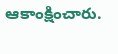ఆకాంక్షించారు.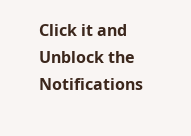Click it and Unblock the Notifications